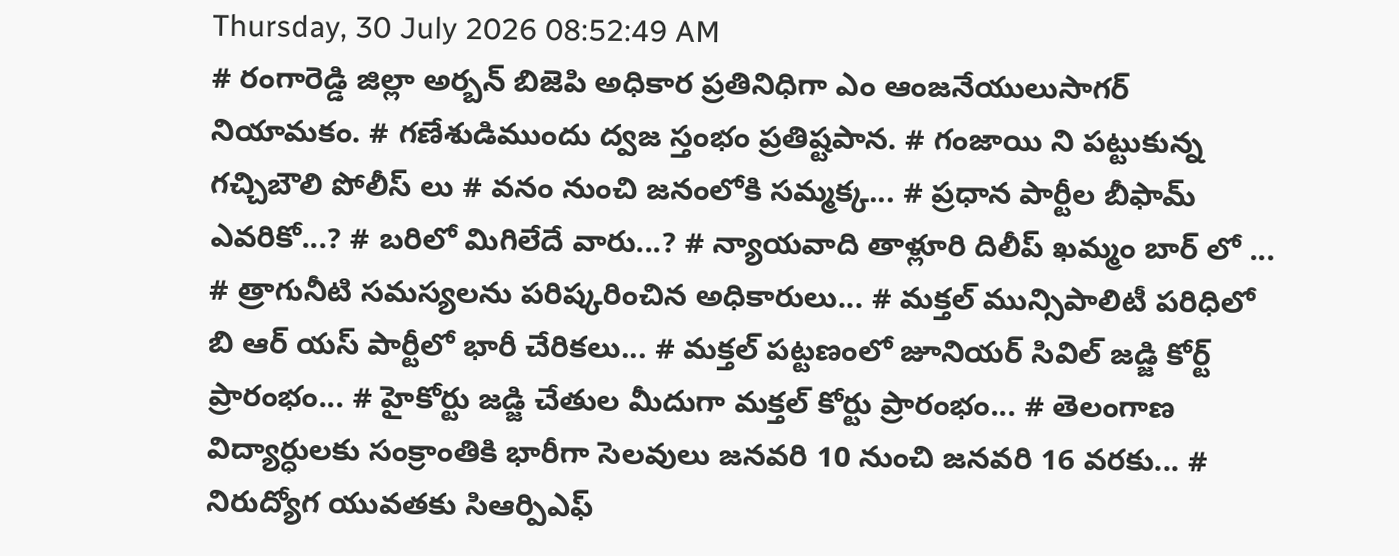Thursday, 30 July 2026 08:52:49 AM
# రంగారెడ్డి జిల్లా అర్బన్ బిజెపి అధికార ప్రతినిధిగా ఎం ఆంజనేయులుసాగర్ నియామకం. # గణేశుడిముందు ద్వజ స్తంభం ప్రతిష్టపాన. # గంజాయి ని పట్టుకున్న గచ్చిబౌలి పోలీస్ లు # వనం నుంచి జనంలోకి సమ్మక్క... # ప్రధాన పార్టీల బీఫామ్ ఎవరికో...? # బరిలో మిగిలేదే వారు...? # న్యాయవాది తాళ్లూరి దిలీప్ ఖమ్మం బార్ లో ... # త్రాగునీటి సమస్యలను పరిష్కరించిన అధికారులు... # మక్తల్ మున్సిపాలిటీ పరిధిలో బి ఆర్ యస్ పార్టీలో భారీ చేరికలు... # మక్తల్ పట్టణంలో జూనియర్ సివిల్ జడ్జి కోర్ట్ ప్రారంభం... # హైకోర్టు జడ్జి చేతుల మీదుగా మక్తల్ కోర్టు ప్రారంభం... # తెలంగాణ విద్యార్ధులకు సంక్రాంతికి భారీగా సెలవులు జనవరి 10 నుంచి జనవరి 16 వరకు... # నిరుద్యోగ యువతకు సిఆర్పిఎఫ్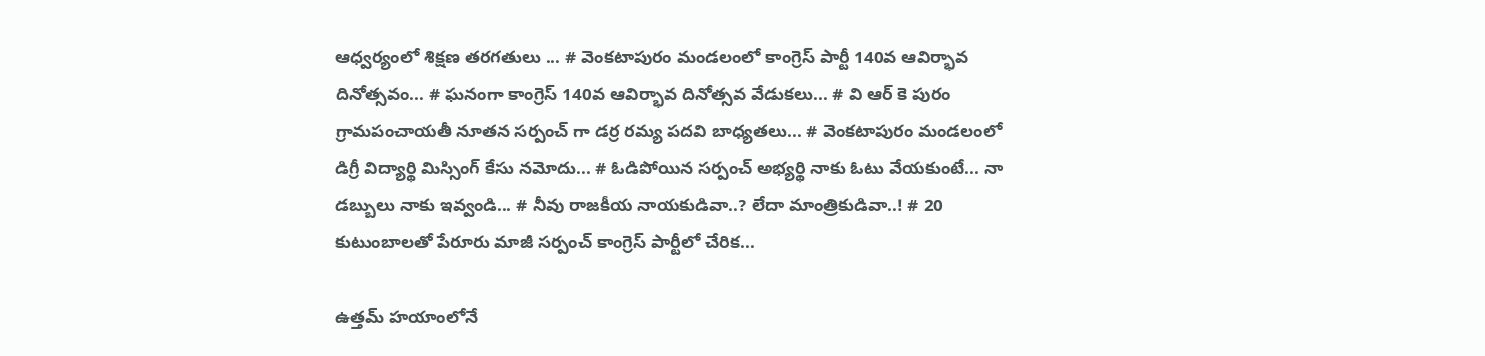ఆధ్వర్యంలో శిక్షణ తరగతులు ... # వెంకటాపురం మండలంలో కాంగ్రెస్ పార్టీ 140వ ఆవిర్భావ దినోత్సవం... # ఘనంగా కాంగ్రెస్ 140వ ఆవిర్భావ దినోత్సవ వేడుకలు... # వి ఆర్ కె పురం గ్రామపంచాయతీ నూతన సర్పంచ్ గా డర్ర రమ్య పదవి బాధ్యతలు... # వెంకటాపురం మండలంలో డిగ్రీ విద్యార్థి మిస్సింగ్ కేసు నమోదు... # ఓడిపోయిన సర్పంచ్ అభ్యర్థి నాకు ఓటు వేయకుంటే... నా డబ్బులు నాకు ఇవ్వండి... # నీవు రాజకీయ నాయకుడివా..? లేదా మాంత్రికుడివా..! # 20 కుటుంబాలతో పేరూరు మాజీ సర్పంచ్ కాంగ్రెస్ పార్టీలో చేరిక...

ఉత్తమ్ హయాంలోనే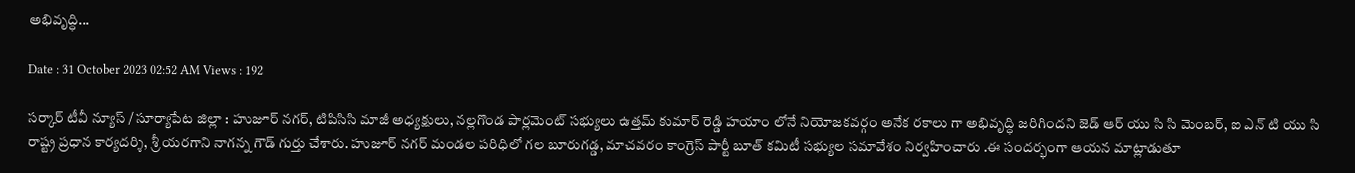అభివృద్ధి...

Date : 31 October 2023 02:52 AM Views : 192

సర్కార్ టీవీ న్యూస్ / సూర్యాపేట జిల్లా : హుజూర్ నగర్, టిపిసిసి మాజీ అధ్యక్షులు, నల్లగొండ పార్లమెంట్ సభ్యులు ఉత్తమ్ కుమార్ రెడ్డి హయాం లోనే నియోజకవర్గం అనేక రకాలు గా అభివృద్ధి జరిగిందని జెడ్ ఆర్ యు సి సి మెంబర్, ఐ ఎన్ టి యు సి రాష్ట్ర ప్రధాన కార్యదర్శి, శ్రీ యరగాని నాగన్న గౌడ్ గుర్తు చేశారు. హుజూర్ నగర్ మండల పరిధిలో గల బూరుగడ్డ, మాచవరం కాంగ్రెస్ పార్టీ బూత్ కమిటీ సభ్యుల సమావేశం నిర్వహించారు .ఈ సందర్భంగా ఆయన మాట్లాడుతూ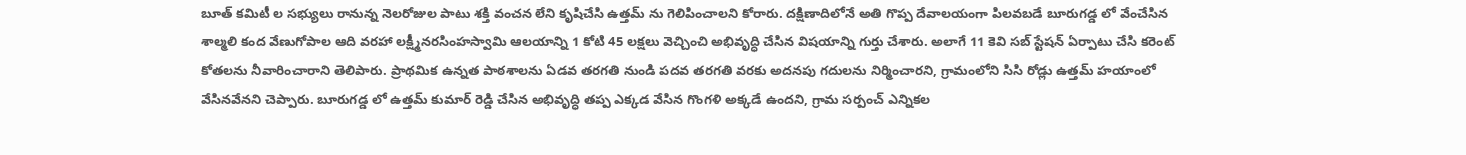బూత్ కమిటీ ల సభ్యులు రానున్న నెలరోజుల పాటు శక్తి వంచన లేని కృషిచేసి ఉత్తమ్ ను గెలిపించాలని కోరారు. దక్షిణాదిలోనే అతి గొప్ప దేవాలయంగా పిలవబడే బూరుగడ్డ లో వేంచేసిన శాల్మలి కంద వేణుగోపాల ఆది వరహా లక్ష్మీనరసింహస్వామి ఆలయాన్ని 1 కోటి 45 లక్షలు వెచ్చించి అభివృద్ధి చేసిన విషయాన్ని గుర్తు చేశారు. అలాగే 11 కెవి సబ్ స్టేషన్ ఏర్పాటు చేసి కరెంట్ కోతలను నీవారించారాని తెలిపారు. ప్రాథమిక ఉన్నత పాఠశాలను ఏడవ తరగతి నుండి పదవ తరగతి వరకు అదనపు గదులను నిర్మించారని, గ్రామంలోని సిసి రోడ్లు ఉత్తమ్ హయాంలో వేసినవేనని చెప్పారు. బూరుగడ్డ లో ఉత్తమ్ కుమార్ రెడ్డి చేసిన అభివృద్ధి తప్ప ఎక్కడ వేసిన గొంగళి అక్కడే ఉందని, గ్రామ సర్పంచ్ ఎన్నికల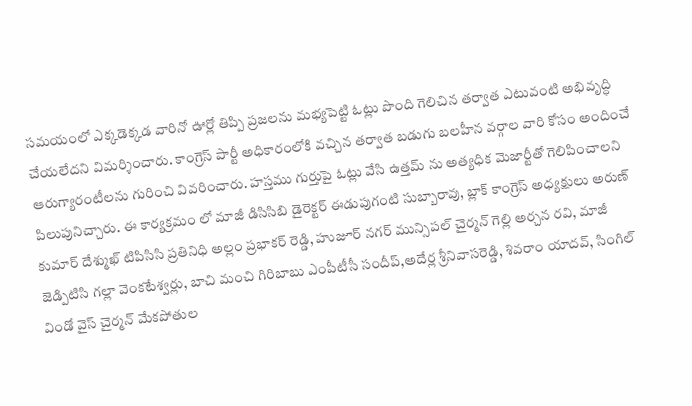సమయంలో ఎక్కడెక్కడ వారినో ఊర్లో తిప్పి ప్రజలను మభ్యపెట్టి ఓట్లు పొంది గెలిచిన తర్వాత ఎటువంటి అభివృద్ధి చేయలేదని విమర్శించారు. కాంగ్రెస్ పార్టీ అధికారంలోకి వచ్చిన తర్వాత బడుగు బలహీన వర్గాల వారి కోసం అందించే ఆరుగ్యారంటీలను గురించి వివరించారు. హస్తము గుర్తుపై ఓట్లు వేసి ఉత్తమ్ ను అత్యధిక మెజార్టీతో గెలిపించాలని పిలుపునిచ్చారు. ఈ కార్యక్రమం లో మాజీ డిసిసిబి డైరెక్టర్ ఈడుపుగంటి సుబ్బారావు, బ్లాక్ కాంగ్రెస్ అధ్యక్షులు అరుణ్ కుమార్ దేశ్ముఖ్ టిపిసిసి ప్రతినిధి అల్లం ప్రభాకర్ రెడ్డి, హుజూర్ నగర్ మున్సిపల్ చైర్మన్ గెల్లి అర్చన రవి, మాజీ జెడ్పిటిసి గల్లా వెంకటేశ్వర్లు, బాచి మంచి గిరిబాబు ఎంపీటీసీ సందీప్,అదేర్ల శ్రీనివాసరెడ్డి, శివరాం యాదవ్, సింగిల్ విండో వైస్ చైర్మన్ మేకపోతుల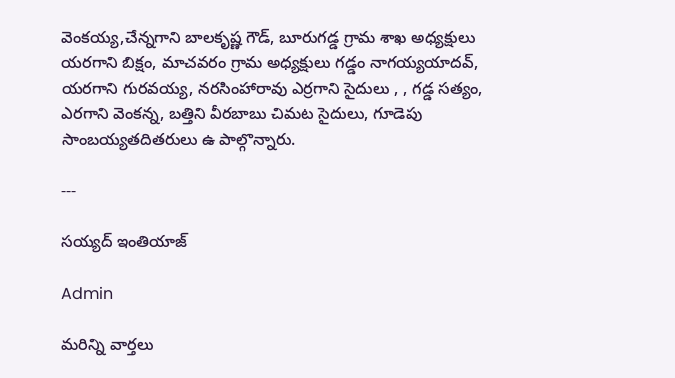వెంకయ్య,చేన్నగాని బాలకృష్ణ గౌడ్, బూరుగడ్డ గ్రామ శాఖ అధ్యక్షులు యరగాని బిక్షం, మాచవరం గ్రామ అధ్యక్షులు గడ్డం నాగయ్యయాదవ్, యరగాని గురవయ్య, నరసింహారావు ఎర్రగాని సైదులు , , గడ్డ సత్యం, ఎరగాని వెంకన్న, బత్తిని వీరబాబు చిమట సైదులు, గూడెపు సాంబయ్యతదితరులు ఉ పాల్గొన్నారు.

---

సయ్యద్ ఇంతియాజ్

Admin

మరిన్ని వార్తలు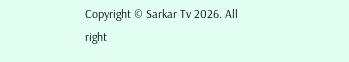Copyright © Sarkar Tv 2026. All right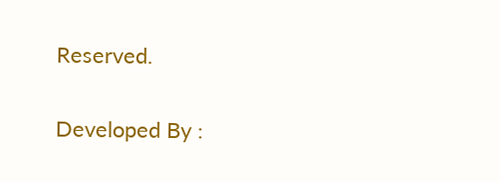Reserved.

Developed By :